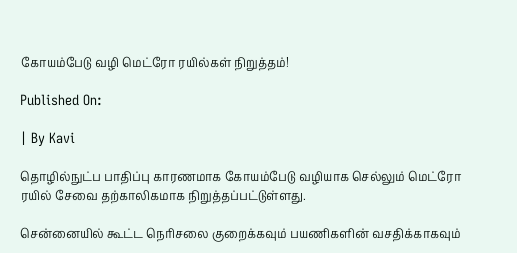கோயம்பேடு வழி மெட்ரோ ரயில்கள் நிறுத்தம்!

Published On:

| By Kavi

தொழில்நுட்ப பாதிப்பு காரணமாக கோயம்பேடு வழியாக செல்லும் மெட்ரோ ரயில் சேவை தற்காலிகமாக நிறுத்தப்பட்டுள்ளது.

சென்னையில் கூட்ட நெரிசலை குறைக்கவும் பயணிகளின் வசதிக்காகவும்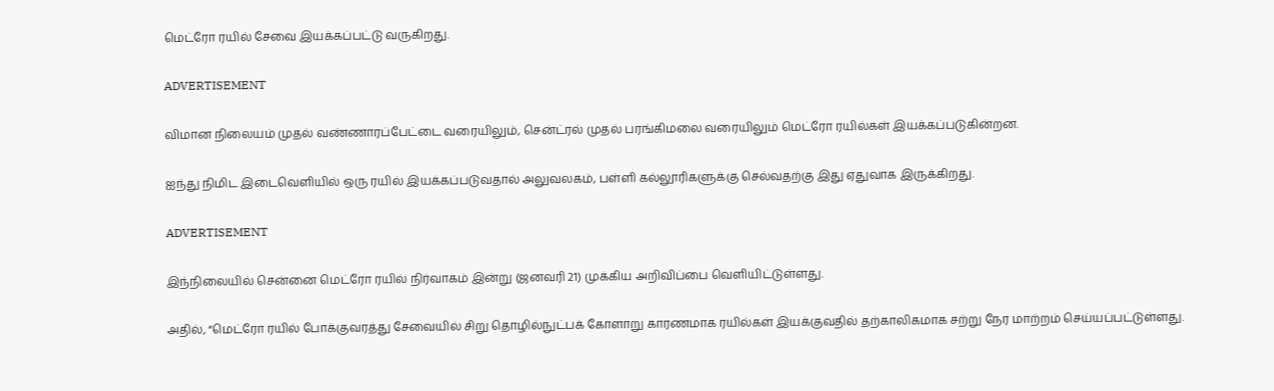மெட்ரோ ரயில் சேவை இயக்கப்பட்டு வருகிறது.

ADVERTISEMENT

விமான நிலையம் முதல் வண்ணாரப்பேட்டை வரையிலும், சென்ட்ரல் முதல் பரங்கிமலை வரையிலும் மெட்ரோ ரயில்கள் இயக்கப்படுகின்றன.

ஐந்து நிமிட இடைவெளியில் ஒரு ரயில் இயக்கப்படுவதால் அலுவலகம், பள்ளி கல்லூரிகளுக்கு செல்வதற்கு இது ஏதுவாக இருக்கிறது.

ADVERTISEMENT

இந்நிலையில் சென்னை மெட்ரோ ரயில் நிர்வாகம் இன்று (ஜனவரி 21) முக்கிய அறிவிப்பை வெளியிட்டுள்ளது.

அதில், “மெட்ரோ ரயில் போக்குவரத்து சேவையில் சிறு தொழில்நுட்பக் கோளாறு காரணமாக ரயில்கள் இயக்குவதில் தற்காலிகமாக சற்று நேர மாற்றம் செய்யப்பட்டுள்ளது.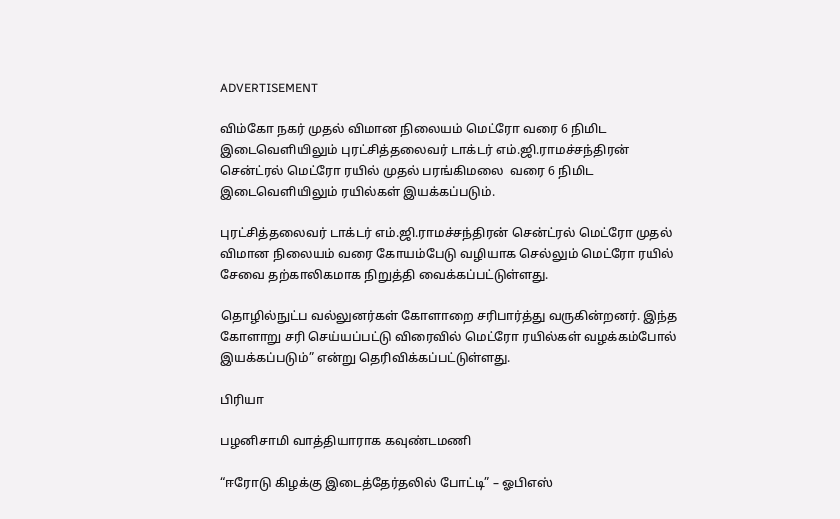ADVERTISEMENT

விம்கோ நகர் முதல் விமான நிலையம் மெட்ரோ வரை 6 நிமிட இடைவெளியிலும் புரட்சித்தலைவர் டாக்டர் எம்.ஜி.ராமச்சந்திரன் சென்ட்ரல் மெட்ரோ ரயில் முதல் பரங்கிமலை  வரை 6 நிமிட இடைவெளியிலும் ரயில்கள் இயக்கப்படும்.

புரட்சித்தலைவர் டாக்டர் எம்.ஜி.ராமச்சந்திரன் சென்ட்ரல் மெட்ரோ முதல் விமான நிலையம் வரை கோயம்பேடு வழியாக செல்லும் மெட்ரோ ரயில் சேவை தற்காலிகமாக நிறுத்தி வைக்கப்பட்டுள்ளது.

தொழில்நுட்ப வல்லுனர்கள் கோளாறை சரிபார்த்து வருகின்றனர். இந்த கோளாறு சரி செய்யப்பட்டு விரைவில் மெட்ரோ ரயில்கள் வழக்கம்போல் இயக்கப்படும்” என்று தெரிவிக்கப்பட்டுள்ளது.

பிரியா

பழனிசாமி வாத்தியாராக கவுண்டமணி

“ஈரோடு கிழக்கு இடைத்தேர்தலில் போட்டி” – ஓபிஎஸ்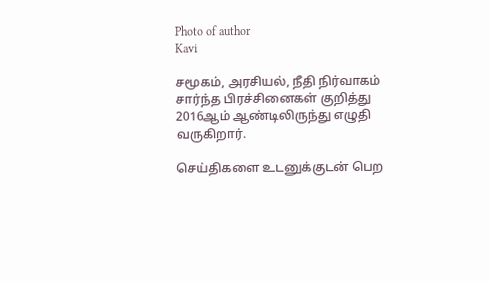Photo of author
Kavi

சமூகம், அரசியல், நீதி நிர்வாகம் சார்ந்த பிரச்சினைகள் குறித்து 2016ஆம் ஆண்டிலிருந்து எழுதி வருகிறார்.

செய்திகளை உடனுக்குடன் பெற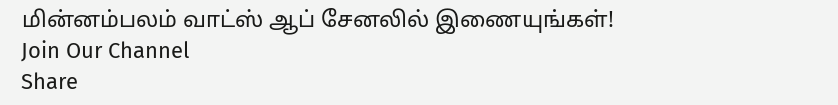மின்னம்பலம் வாட்ஸ் ஆப் சேனலில் இணையுங்கள்!
Join Our Channel
Share